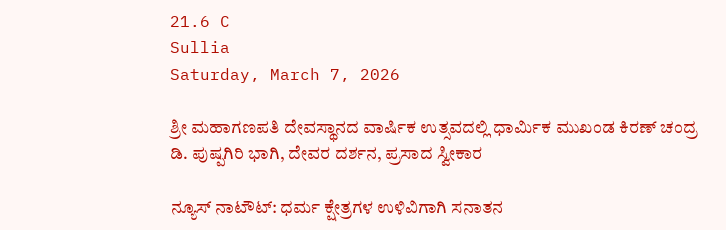21.6 C
Sullia
Saturday, March 7, 2026

ಶ್ರೀ ಮಹಾಗಣಪತಿ ದೇವಸ್ಥಾನದ ವಾರ್ಷಿಕ ಉತ್ಸವದಲ್ಲಿ ಧಾರ್ಮಿಕ ಮುಖಂಡ ಕಿರಣ್ ಚಂದ್ರ ಡಿ. ಪುಷ್ಪಗಿರಿ ಭಾಗಿ, ದೇವರ ದರ್ಶನ, ಪ್ರಸಾದ ಸ್ವೀಕಾರ

ನ್ಯೂಸ್‌ ನಾಟೌಟ್: ಧರ್ಮ ಕ್ಷೇತ್ರಗಳ ಉಳಿವಿಗಾಗಿ ಸನಾತನ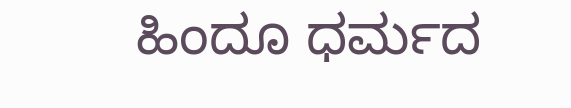ಹಿಂದೂ ಧರ್ಮದ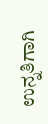ಉನ್ನತಿಗಾಗಿ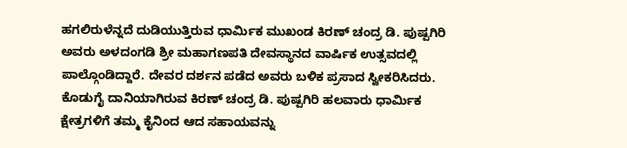ಹಗಲಿರುಳೆನ್ನದೆ ದುಡಿಯುತ್ತಿರುವ ಧಾರ್ಮಿಕ ಮುಖಂಡ ಕಿರಣ್ ಚಂದ್ರ ಡಿ. ಪುಷ್ಪಗಿರಿ ಅವರು ಅಳದಂಗಡಿ ಶ್ರೀ ಮಹಾಗಣಪತಿ ದೇವಸ್ಥಾನದ ವಾರ್ಷಿಕ ಉತ್ಸವದಲ್ಲಿ ಪಾಲ್ಗೊಂಡಿದ್ದಾರೆ. ದೇವರ ದರ್ಶನ ಪಡೆದ ಅವರು ಬಳಿಕ ಪ್ರಸಾದ ಸ್ವೀಕರಿಸಿದರು. ಕೊಡುಗೈ ದಾನಿಯಾಗಿರುವ ಕಿರಣ್ ಚಂದ್ರ ಡಿ. ಪುಷ್ಪಗಿರಿ ಹಲವಾರು ಧಾರ್ಮಿಕ ಕ್ಷೇತ್ರಗಳಿಗೆ ತಮ್ಮ ಕೈನಿಂದ ಆದ ಸಹಾಯವನ್ನು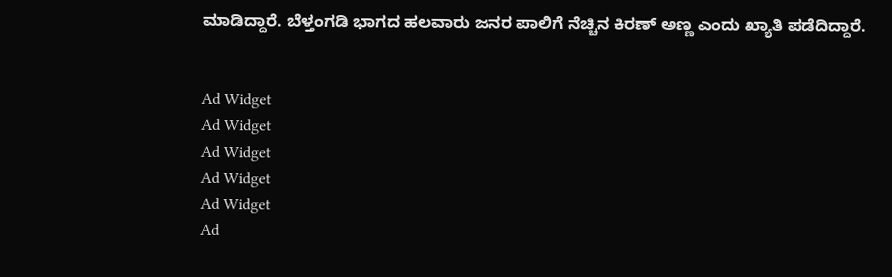ಮಾಡಿದ್ದಾರೆ. ಬೆಳ್ತಂಗಡಿ ಭಾಗದ ಹಲವಾರು ಜನರ ಪಾಲಿಗೆ ನೆಚ್ಚಿನ ಕಿರಣ್ ಅಣ್ಣ ಎಂದು ಖ್ಯಾತಿ ಪಡೆದಿದ್ದಾರೆ.


Ad Widget
Ad Widget
Ad Widget
Ad Widget
Ad Widget
Ad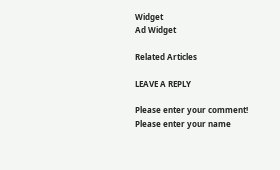Widget
Ad Widget

Related Articles

LEAVE A REPLY

Please enter your comment!
Please enter your name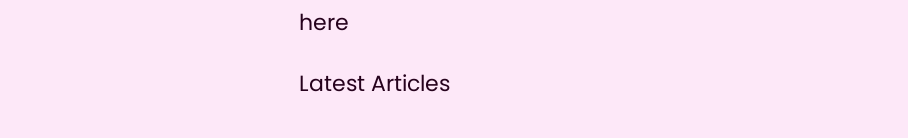here

Latest Articles